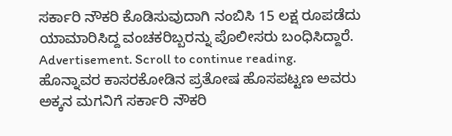ಸರ್ಕಾರಿ ನೌಕರಿ ಕೊಡಿಸುವುದಾಗಿ ನಂಬಿಸಿ 15 ಲಕ್ಷ ರೂಪಡೆದು ಯಾಮಾರಿಸಿದ್ದ ವಂಚಕರಿಬ್ಬರನ್ನು ಪೊಲೀಸರು ಬಂಧಿಸಿದ್ದಾರೆ.
Advertisement. Scroll to continue reading.
ಹೊನ್ನಾವರ ಕಾಸರಕೋಡಿನ ಪ್ರತೋಷ ಹೊಸಪಟ್ಟಣ ಅವರು ಅಕ್ಕನ ಮಗನಿಗೆ ಸರ್ಕಾರಿ ನೌಕರಿ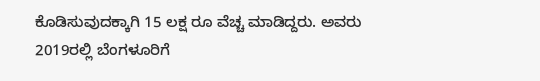ಕೊಡಿಸುವುದಕ್ಕಾಗಿ 15 ಲಕ್ಷ ರೂ ವೆಚ್ಚ ಮಾಡಿದ್ದರು. ಅವರು 2019ರಲ್ಲಿ ಬೆಂಗಳೂರಿಗೆ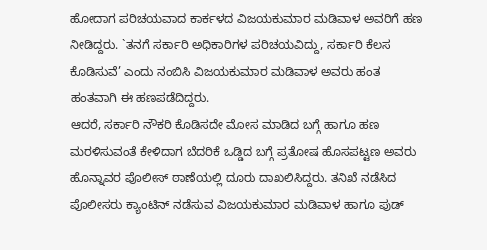ಹೋದಾಗ ಪರಿಚಯವಾದ ಕಾರ್ಕಳದ ವಿಜಯಕುಮಾರ ಮಡಿವಾಳ ಅವರಿಗೆ ಹಣ ನೀಡಿದ್ದರು. `ತನಗೆ ಸರ್ಕಾರಿ ಅಧಿಕಾರಿಗಳ ಪರಿಚಯವಿದ್ದು, ಸರ್ಕಾರಿ ಕೆಲಸ ಕೊಡಿಸುವೆ’ ಎಂದು ನಂಬಿಸಿ ವಿಜಯಕುಮಾರ ಮಡಿವಾಳ ಅವರು ಹಂತ ಹಂತವಾಗಿ ಈ ಹಣಪಡೆದಿದ್ದರು.
ಆದರೆ, ಸರ್ಕಾರಿ ನೌಕರಿ ಕೊಡಿಸದೇ ಮೋಸ ಮಾಡಿದ ಬಗ್ಗೆ ಹಾಗೂ ಹಣ ಮರಳಿಸುವಂತೆ ಕೇಳಿದಾಗ ಬೆದರಿಕೆ ಒಡ್ಡಿದ ಬಗ್ಗೆ ಪ್ರತೋಷ ಹೊಸಪಟ್ಟಣ ಅವರು ಹೊನ್ನಾವರ ಪೊಲೀಸ್ ಠಾಣೆಯಲ್ಲಿ ದೂರು ದಾಖಲಿಸಿದ್ದರು. ತನಿಖೆ ನಡೆಸಿದ ಪೊಲೀಸರು ಕ್ಯಾಂಟಿನ್ ನಡೆಸುವ ವಿಜಯಕುಮಾರ ಮಡಿವಾಳ ಹಾಗೂ ಪುಡ್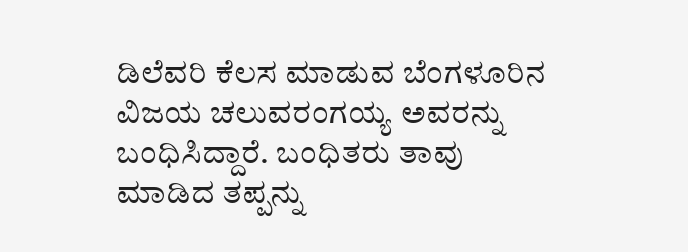ಡಿಲೆವರಿ ಕೆಲಸ ಮಾಡುವ ಬೆಂಗಳೂರಿನ ವಿಜಯ ಚಲುವರಂಗಯ್ಯ ಅವರನ್ನು ಬಂಧಿಸಿದ್ದಾರೆ. ಬಂಧಿತರು ತಾವು ಮಾಡಿದ ತಪ್ಪನ್ನು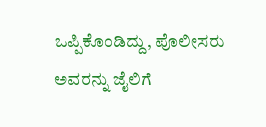ಒಪ್ಪಿಕೊಂಡಿದ್ದು, ಪೊಲೀಸರು ಅವರನ್ನು ಜೈಲಿಗೆ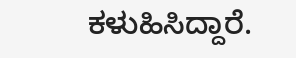ಕಳುಹಿಸಿದ್ದಾರೆ.